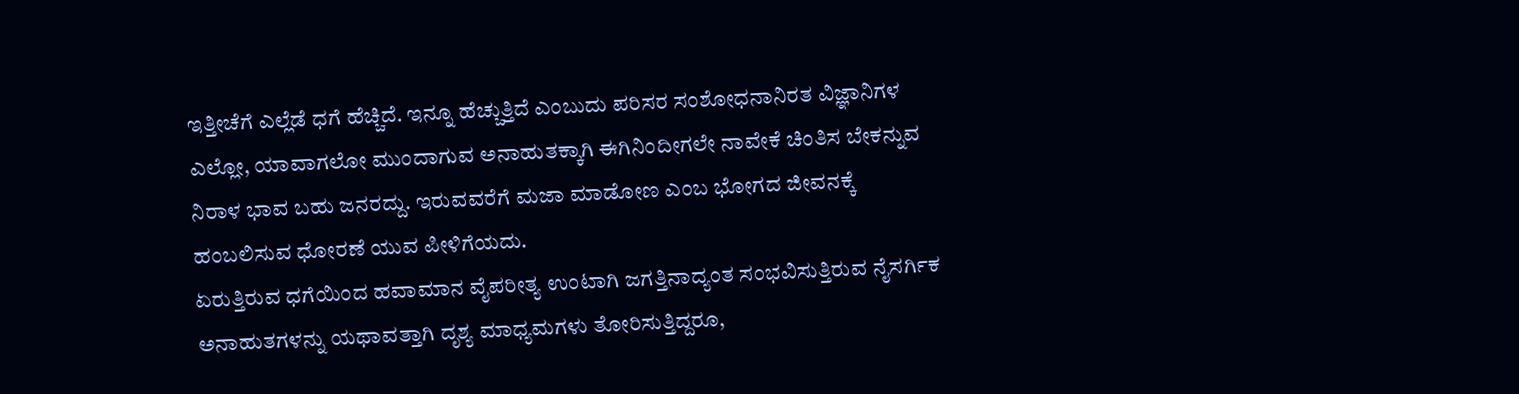ಇತ್ತೀಚೆಗೆ ಎಲ್ಲೆಡೆ ಧಗೆ ಹೆಚ್ಚಿದೆ. ಇನ್ನೂ ಹೆಚ್ಚುತ್ತಿದೆ ಎಂಬುದು ಪರಿಸರ ಸಂಶೋಧನಾನಿರತ ವಿಜ್ಞಾನಿಗಳ ಎಲ್ಲೋ, ಯಾವಾಗಲೋ ಮುಂದಾಗುವ ಅನಾಹುತಕ್ಕಾಗಿ ಈಗಿನಿಂದೀಗಲೇ ನಾವೇಕೆ ಚಿಂತಿಸ ಬೇಕನ್ನುವ ನಿರಾಳ ಭಾವ ಬಹು ಜನರದ್ದು. ಇರುವವರೆಗೆ ಮಜಾ ಮಾಡೋಣ ಎಂಬ ಭೋಗದ ಜೀವನಕ್ಕೆ ಹಂಬಲಿಸುವ ಧೋರಣೆ ಯುವ ಪೀಳಿಗೆಯದು.
ಏರುತ್ತಿರುವ ಧಗೆಯಿಂದ ಹವಾಮಾನ ವೈಪರೀತ್ಯ ಉಂಟಾಗಿ ಜಗತ್ತಿನಾದ್ಯಂತ ಸಂಭವಿಸುತ್ತಿರುವ ನೈಸರ್ಗಿಕ ಅನಾಹುತಗಳನ್ನು ಯಥಾವತ್ತಾಗಿ ದೃಶ್ಯ ಮಾಧ್ಯಮಗಳು ತೋರಿಸುತ್ತಿದ್ದರೂ,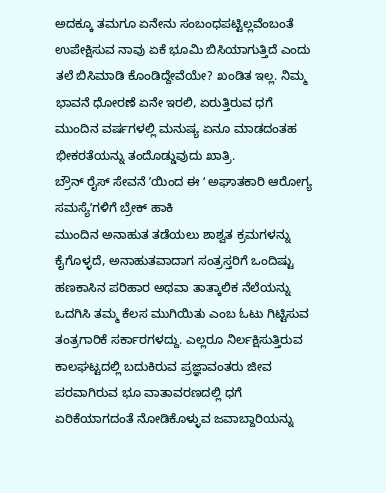ಅದಕ್ಕೂ ತಮಗೂ ಏನೇನು ಸಂಬಂಧಪಟ್ಟಿಲ್ಲವೆಂಬಂತೆ ಉಪೇಕ್ಷಿಸುವ ನಾವು ಏಕೆ ಭೂಮಿ ಬಿಸಿಯಾಗುತ್ತಿದೆ ಎಂದು ತಲೆ ಬಿಸಿಮಾಡಿ ಕೊಂಡಿದ್ದೇವೆಯೇ? ಖಂಡಿತ ಇಲ್ಲ. ನಿಮ್ಮ ಭಾವನೆ ಧೋರಣೆ ಏನೇ ಇರಲಿ, ಏರುತ್ತಿರುವ ಧಗೆ ಮುಂದಿನ ವರ್ಷಗಳಲ್ಲಿ ಮನುಷ್ಯ ಏನೂ ಮಾಡದಂತಹ ಭೀಕರತೆಯನ್ನು ತಂದೊಡ್ಡುವುದು ಖಾತ್ರಿ.
ಬ್ರೌನ್ ರೈಸ್ ಸೇವನೆ ʼಯಿಂದ ಈ ʻ ಅಘಾತಕಾರಿ ಆರೋಗ್ಯ ಸಮಸ್ಯೆʼಗಳಿಗೆ ಬ್ರೇಕ್ ಹಾಕಿ
ಮುಂದಿನ ಅನಾಹುತ ತಡೆಯಲು ಶಾಶ್ವತ ಕ್ರಮಗಳನ್ನು ಕೈಗೊಳ್ಳದೆ, ಅನಾಹುತವಾದಾಗ ಸಂತ್ರಸ್ತರಿಗೆ ಒಂದಿಷ್ಟು ಹಣಕಾಸಿನ ಪರಿಹಾರ ಅಥವಾ ತಾತ್ಕಾಲಿಕ ನೆಲೆಯನ್ನು ಒದಗಿಸಿ ತಮ್ಮ ಕೆಲಸ ಮುಗಿಯಿತು ಎಂಬ ಓಟು ಗಿಟ್ಟಿಸುವ ತಂತ್ರಗಾರಿಕೆ ಸರ್ಕಾರಗಳದ್ದು. ಎಲ್ಲರೂ ನಿರ್ಲಕ್ಷಿಸುತ್ತಿರುವ ಕಾಲಘಟ್ಟದಲ್ಲಿ ಬದುಕಿರುವ ಪ್ರಜ್ಞಾವಂತರು ಜೀವ ಪರವಾಗಿರುವ ಭೂ ವಾತಾವರಣದಲ್ಲಿ ಧಗೆ ಏರಿಕೆಯಾಗದಂತೆ ನೋಡಿಕೊಳ್ಳುವ ಜವಾಬ್ದಾರಿಯನ್ನು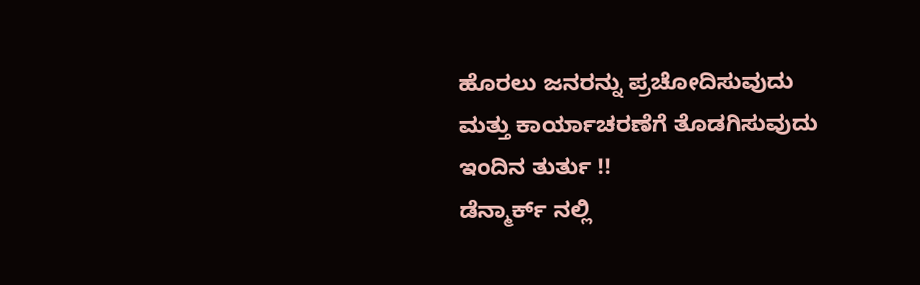ಹೊರಲು ಜನರನ್ನು ಪ್ರಚೋದಿಸುವುದು ಮತ್ತು ಕಾರ್ಯಾಚರಣೆಗೆ ತೊಡಗಿಸುವುದು ಇಂದಿನ ತುರ್ತು !!
ಡೆನ್ಮಾರ್ಕ್ ನಲ್ಲಿ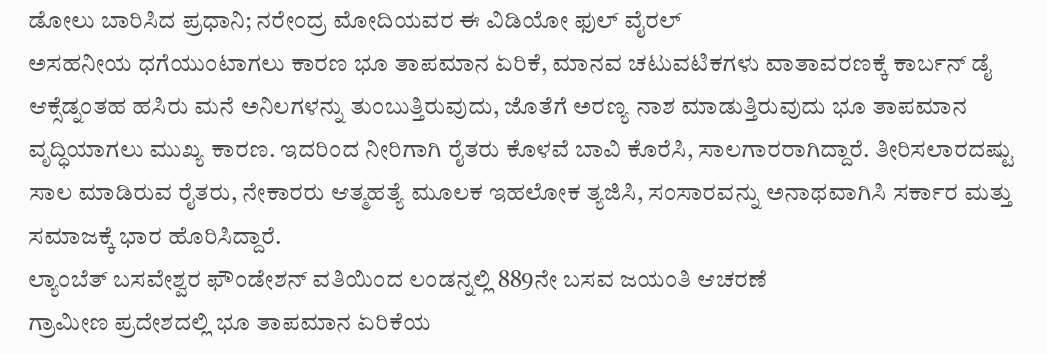ಡೋಲು ಬಾರಿಸಿದ ಪ್ರಧಾನಿ; ನರೇಂದ್ರ ಮೋದಿಯವರ ಈ ವಿಡಿಯೋ ಫುಲ್ ವೈರಲ್
ಅಸಹನೀಯ ಧಗೆಯುಂಟಾಗಲು ಕಾರಣ ಭೂ ತಾಪಮಾನ ಏರಿಕೆ, ಮಾನವ ಚಟುವಟಿಕಗಳು ವಾತಾವರಣಕ್ಕೆ ಕಾರ್ಬನ್ ಡೈ ಆಕ್ಸೆಡ್ನಂತಹ ಹಸಿರು ಮನೆ ಅನಿಲಗಳನ್ನು ತುಂಬುತ್ತಿರುವುದು, ಜೊತೆಗೆ ಅರಣ್ಯ ನಾಶ ಮಾಡುತ್ತಿರುವುದು ಭೂ ತಾಪಮಾನ ವೃದ್ಧಿಯಾಗಲು ಮುಖ್ಯ ಕಾರಣ. ಇದರಿಂದ ನೀರಿಗಾಗಿ ರೈತರು ಕೊಳವೆ ಬಾವಿ ಕೊರೆಸಿ, ಸಾಲಗಾರರಾಗಿದ್ದಾರೆ. ತೀರಿಸಲಾರದಷ್ಟು ಸಾಲ ಮಾಡಿರುವ ರೈತರು, ನೇಕಾರರು ಆತ್ಮಹತ್ಯೆ ಮೂಲಕ ಇಹಲೋಕ ತ್ಯಜಿಸಿ, ಸಂಸಾರವನ್ನು ಅನಾಥವಾಗಿಸಿ ಸರ್ಕಾರ ಮತ್ತು ಸಮಾಜಕ್ಕೆ ಭಾರ ಹೊರಿಸಿದ್ದಾರೆ.
ಲ್ಯಾಂಬೆತ್ ಬಸವೇಶ್ವರ ಫೌಂಡೇಶನ್ ವತಿಯಿಂದ ಲಂಡನ್ನಲ್ಲಿ 889ನೇ ಬಸವ ಜಯಂತಿ ಆಚರಣೆ
ಗ್ರಾಮೀಣ ಪ್ರದೇಶದಲ್ಲಿ ಭೂ ತಾಪಮಾನ ಏರಿಕೆಯ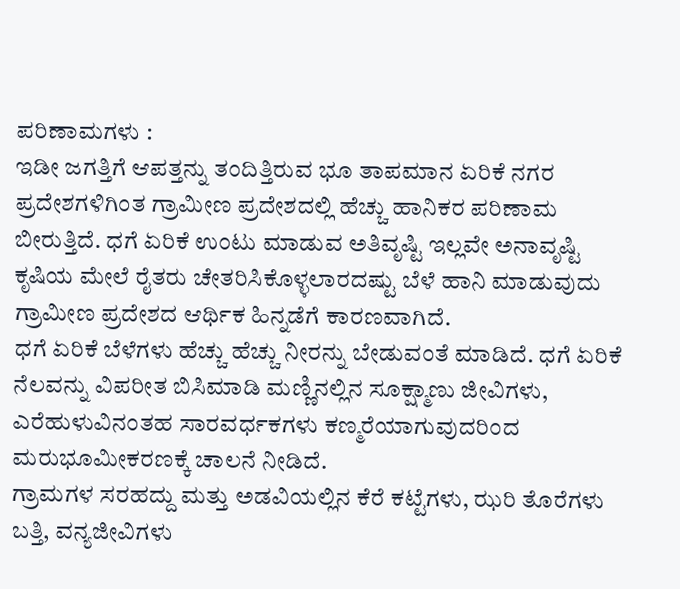ಪರಿಣಾಮಗಳು :
ಇಡೀ ಜಗತ್ತಿಗೆ ಆಪತ್ತನ್ನು ತಂದಿತ್ತಿರುವ ಭೂ ತಾಪಮಾನ ಏರಿಕೆ ನಗರ ಪ್ರದೇಶಗಳಿಗಿಂತ ಗ್ರಾಮೀಣ ಪ್ರದೇಶದಲ್ಲಿ ಹೆಚ್ಚು ಹಾನಿಕರ ಪರಿಣಾಮ ಬೀರುತ್ತಿದೆ. ಧಗೆ ಏರಿಕೆ ಉಂಟು ಮಾಡುವ ಅತಿವೃಷ್ಟಿ ಇಲ್ಲವೇ ಅನಾವೃಷ್ಟಿ ಕೃಷಿಯ ಮೇಲೆ ರೈತರು ಚೇತರಿಸಿಕೊಳ್ಳಲಾರದಷ್ಟು ಬೆಳೆ ಹಾನಿ ಮಾಡುವುದು ಗ್ರಾಮೀಣ ಪ್ರದೇಶದ ಆರ್ಥಿಕ ಹಿನ್ನಡೆಗೆ ಕಾರಣವಾಗಿದೆ.
ಧಗೆ ಏರಿಕೆ ಬೆಳೆಗಳು ಹೆಚ್ಚು ಹೆಚ್ಚು ನೀರನ್ನು ಬೇಡುವಂತೆ ಮಾಡಿದೆ. ಧಗೆ ಏರಿಕೆ ನೆಲವನ್ನು ವಿಪರೀತ ಬಿಸಿಮಾಡಿ ಮಣ್ಣಿನಲ್ಲಿನ ಸೂಕ್ಷ್ಮಾಣು ಜೀವಿಗಳು, ಎರೆಹುಳುವಿನಂತಹ ಸಾರವರ್ಧಕಗಳು ಕಣ್ಮರೆಯಾಗುವುದರಿಂದ ಮರುಭೂಮೀಕರಣಕ್ಕೆ ಚಾಲನೆ ನೀಡಿದೆ.
ಗ್ರಾಮಗಳ ಸರಹದ್ದು ಮತ್ತು ಅಡವಿಯಲ್ಲಿನ ಕೆರೆ ಕಟ್ಟೆಗಳು, ಝರಿ ತೊರೆಗಳು ಬತ್ತಿ, ವನ್ಯಜೀವಿಗಳು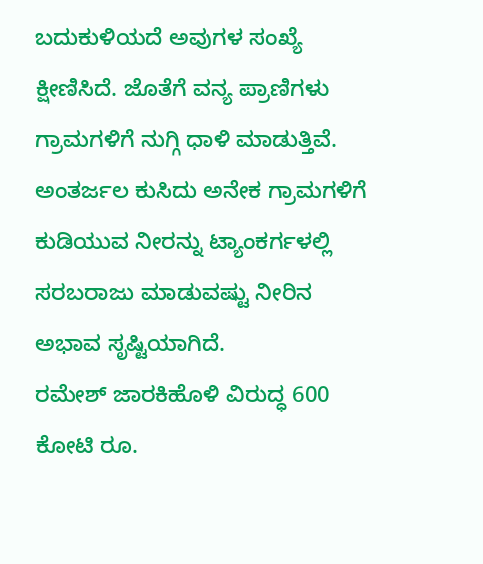ಬದುಕುಳಿಯದೆ ಅವುಗಳ ಸಂಖ್ಯೆ ಕ್ಷೀಣಿಸಿದೆ. ಜೊತೆಗೆ ವನ್ಯ ಪ್ರಾಣಿಗಳು ಗ್ರಾಮಗಳಿಗೆ ನುಗ್ಗಿ ಧಾಳಿ ಮಾಡುತ್ತಿವೆ. ಅಂತರ್ಜಲ ಕುಸಿದು ಅನೇಕ ಗ್ರಾಮಗಳಿಗೆ ಕುಡಿಯುವ ನೀರನ್ನು ಟ್ಯಾಂಕರ್ಗಳಲ್ಲಿ ಸರಬರಾಜು ಮಾಡುವಷ್ಟು ನೀರಿನ ಅಭಾವ ಸೃಷ್ಟಿಯಾಗಿದೆ.
ರಮೇಶ್ ಜಾರಕಿಹೊಳಿ ವಿರುದ್ಧ 600 ಕೋಟಿ ರೂ.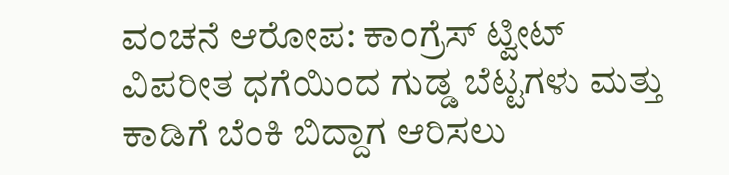ವಂಚನೆ ಆರೋಪ: ಕಾಂಗ್ರೆಸ್ ಟ್ವೀಟ್
ವಿಪರೀತ ಧಗೆಯಿಂದ ಗುಡ್ಡ ಬೆಟ್ಟಗಳು ಮತ್ತು ಕಾಡಿಗೆ ಬೆಂಕಿ ಬಿದ್ದಾಗ ಆರಿಸಲು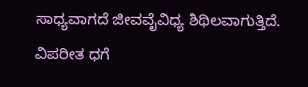ಸಾಧ್ಯವಾಗದೆ ಜೀವವೈವಿಧ್ಯ ಶಿಥಿಲವಾಗುತ್ತಿದೆ. ವಿಪರೀತ ಧಗೆ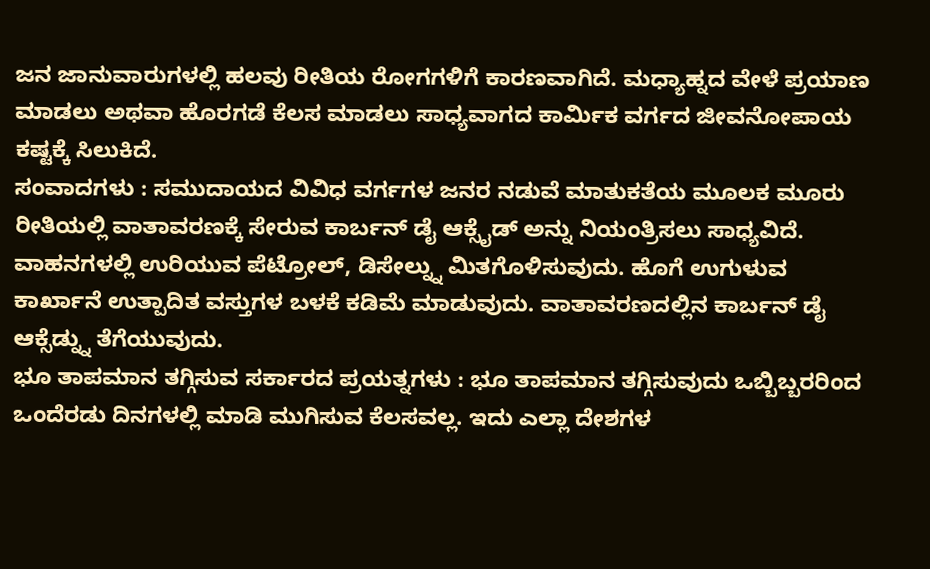ಜನ ಜಾನುವಾರುಗಳಲ್ಲಿ ಹಲವು ರೀತಿಯ ರೋಗಗಳಿಗೆ ಕಾರಣವಾಗಿದೆ. ಮಧ್ಯಾಹ್ನದ ವೇಳೆ ಪ್ರಯಾಣ ಮಾಡಲು ಅಥವಾ ಹೊರಗಡೆ ಕೆಲಸ ಮಾಡಲು ಸಾಧ್ಯವಾಗದ ಕಾರ್ಮಿಕ ವರ್ಗದ ಜೀವನೋಪಾಯ ಕಷ್ಟಕ್ಕೆ ಸಿಲುಕಿದೆ.
ಸಂವಾದಗಳು : ಸಮುದಾಯದ ವಿವಿಧ ವರ್ಗಗಳ ಜನರ ನಡುವೆ ಮಾತುಕತೆಯ ಮೂಲಕ ಮೂರು ರೀತಿಯಲ್ಲಿ ವಾತಾವರಣಕ್ಕೆ ಸೇರುವ ಕಾರ್ಬನ್ ಡೈ ಆಕ್ಸೈಡ್ ಅನ್ನು ನಿಯಂತ್ರಿಸಲು ಸಾಧ್ಯವಿದೆ. ವಾಹನಗಳಲ್ಲಿ ಉರಿಯುವ ಪೆಟ್ರೋಲ್, ಡಿಸೇಲ್ನ್ನು ಮಿತಗೊಳಿಸುವುದು. ಹೊಗೆ ಉಗುಳುವ ಕಾರ್ಖಾನೆ ಉತ್ಪಾದಿತ ವಸ್ತುಗಳ ಬಳಕೆ ಕಡಿಮೆ ಮಾಡುವುದು. ವಾತಾವರಣದಲ್ಲಿನ ಕಾರ್ಬನ್ ಡೈ ಆಕ್ಸೆಡ್ನ್ನು ತೆಗೆಯುವುದು.
ಭೂ ತಾಪಮಾನ ತಗ್ಗಿಸುವ ಸರ್ಕಾರದ ಪ್ರಯತ್ನಗಳು : ಭೂ ತಾಪಮಾನ ತಗ್ಗಿಸುವುದು ಒಬ್ಬಿಬ್ಬರರಿಂದ ಒಂದೆರಡು ದಿನಗಳಲ್ಲಿ ಮಾಡಿ ಮುಗಿಸುವ ಕೆಲಸವಲ್ಲ. ಇದು ಎಲ್ಲಾ ದೇಶಗಳ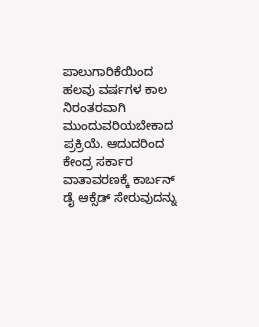ಪಾಲುಗಾರಿಕೆಯಿಂದ ಹಲವು ವರ್ಷಗಳ ಕಾಲ ನಿರಂತರವಾಗಿ ಮುಂದುವರಿಯಬೇಕಾದ ಪ್ರಕ್ರಿಯೆ. ಆದುದರಿಂದ ಕೇಂದ್ರ ಸರ್ಕಾರ ವಾತಾವರಣಕ್ಕೆ ಕಾರ್ಬನ್ ಡೈ ಆಕ್ಸೆಡ್ ಸೇರುವುದನ್ನು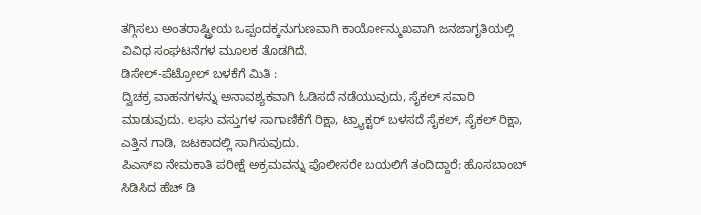ತಗ್ಗಿಸಲು ಅಂತರಾಷ್ಟ್ರೀಯ ಒಪ್ಪಂದಕ್ಕನುಗುಣವಾಗಿ ಕಾರ್ಯೋನ್ಮುಖವಾಗಿ ಜನಜಾಗೃತಿಯಲ್ಲಿ ವಿವಿಧ ಸಂಘಟನೆಗಳ ಮೂಲಕ ತೊಡಗಿದೆ.
ಡಿಸೇಲ್-ಪೆಟ್ರೋಲ್ ಬಳಕೆಗೆ ಮಿತಿ :
ದ್ವಿಚಕ್ರ ವಾಹನಗಳನ್ನು ಅನಾವಶ್ಯಕವಾಗಿ ಓಡಿಸದೆ ನಡೆಯುವುದು, ಸೈಕಲ್ ಸವಾರಿ ಮಾಡುವುದು. ಲಘು ವಸ್ತುಗಳ ಸಾಗಾಣಿಕೆಗೆ ರಿಕ್ಷಾ, ಟ್ರ್ಯಾಕ್ಟರ್ ಬಳಸದೆ ಸೈಕಲ್, ಸೈಕಲ್ ರಿಕ್ಷಾ, ಎತ್ತಿನ ಗಾಡಿ, ಜಟಕಾದಲ್ಲಿ ಸಾಗಿಸುವುದು.
ಪಿಎಸ್ಐ ನೇಮಕಾತಿ ಪರೀಕ್ಷೆ ಅಕ್ರಮವನ್ನು ಪೊಲೀಸರೇ ಬಯಲಿಗೆ ತಂದಿದ್ದಾರೆ: ಹೊಸಬಾಂಬ್ ಸಿಡಿಸಿದ ಹೆಚ್ ಡಿ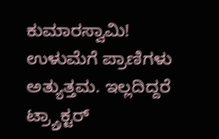ಕುಮಾರಸ್ವಾಮಿ!
ಉಳುಮೆಗೆ ಪ್ರಾಣಿಗಳು ಅತ್ಯುತ್ತಮ. ಇಲ್ಲದಿದ್ದರೆ ಟ್ರ್ಯ್ರಾಕ್ಟರ್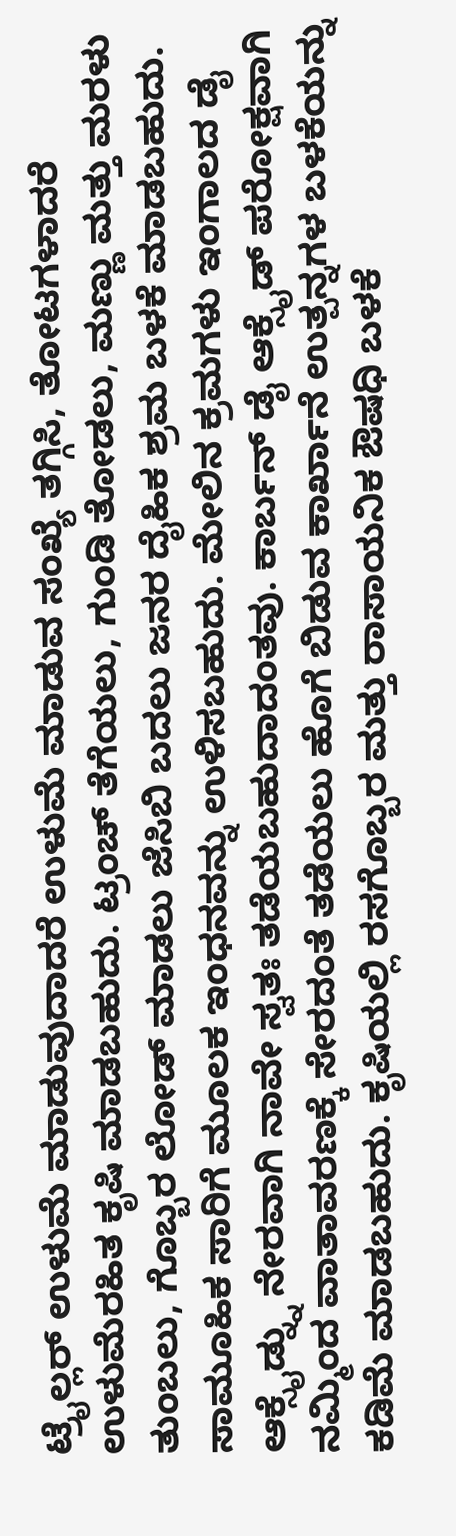ಟ್ರೈಲ್ಲರ್ ಉಳುಮೆ ಮಾಡುವುದಾದರೆ ಉಳುಮೆ ಮಾಡುವ ಸಂಖ್ಯೆ ತಗ್ಗಿಸಿ, ತೋಟಗಳಾದರೆ ಉಳುಮೆರಹಿತ ಕೃಷಿ ಮಾಡಬಹುದು. ಟ್ರಂಚ್ ತೆಗೆಯಲು, ಗುಂಡಿ ತೋಡಲು, ಮಣ್ಣು ಮತ್ತು ಮರಳು ತುಂಬಲು, ಗೊಬ್ಬರ ಲೋಡ್ ಮಾಡಲು ಜೆಸಿಬಿ ಬದಲು ಜನರ ದೈಹಿಕ ಶ್ರಮ ಬಳಕೆ ಮಾಡಬಹುದು.
ಸಾಮೂಹಿಕ ಸಾರಿಗೆ ಮೂಲಕ ಇಂಧನವನ್ನು ಉಳಿಸಬಹುದು. ಮೇಲಿನ ಕ್ರಮಗಳು ಇಂಗಾಲದ ಡೈ ಆಕ್ಸೈಡ್ನ್ನು ನೇರವಾಗಿ ನಾವೇ ಸ್ವತಃ ತಡೆಯಬಹುದಾದಂತವು. ಕಾರ್ಬನ್ ಡೈ ಆಕ್ಸೈಡ್ ಪರೋಕ್ಷವಾಗಿ ನಮ್ಮಿಂದ ವಾತಾವರಣಕ್ಕೆ ಸೇರದಂತೆ ತಡೆಯಲು ಹೊಗೆ ಬಿಡುವ ಕಾರ್ಖಾನೆ ಉತ್ಪನ್ನಗಳ ಬಳಕೆಯನ್ನು ಕಡಿಮೆ ಮಾಡಬಹುದು. ಕೃಷಿಯಲ್ಲಿ ರಸಗೊಬ್ಬರ ಮತ್ತು ರಾಸಾಯನಿಕ ಔಷಧಿ ಬಳಕೆ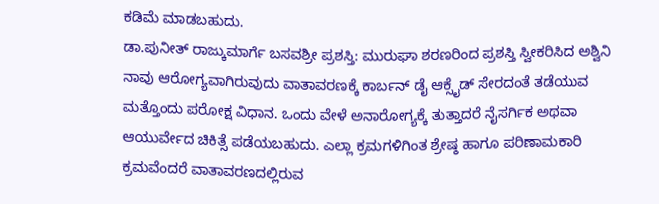ಕಡಿಮೆ ಮಾಡಬಹುದು.
ಡಾ.ಪುನೀತ್ ರಾಜ್ಕುಮಾರ್ಗೆ ಬಸವಶ್ರೀ ಪ್ರಶಸ್ತಿ: ಮುರುಘಾ ಶರಣರಿಂದ ಪ್ರಶಸ್ತಿ ಸ್ವೀಕರಿಸಿದ ಅಶ್ವಿನಿ
ನಾವು ಆರೋಗ್ಯವಾಗಿರುವುದು ವಾತಾವರಣಕ್ಕೆ ಕಾರ್ಬನ್ ಡೈ ಆಕ್ಸೈಡ್ ಸೇರದಂತೆ ತಡೆಯುವ ಮತ್ತೊಂದು ಪರೋಕ್ಷ ವಿಧಾನ. ಒಂದು ವೇಳೆ ಅನಾರೋಗ್ಯಕ್ಕೆ ತುತ್ತಾದರೆ ನೈಸರ್ಗಿಕ ಅಥವಾ ಆಯುರ್ವೇದ ಚಿಕಿತ್ಸೆ ಪಡೆಯಬಹುದು. ಎಲ್ಲಾ ಕ್ರಮಗಳಿಗಿಂತ ಶ್ರೇಷ್ಠ ಹಾಗೂ ಪರಿಣಾಮಕಾರಿ ಕ್ರಮವೆಂದರೆ ವಾತಾವರಣದಲ್ಲಿರುವ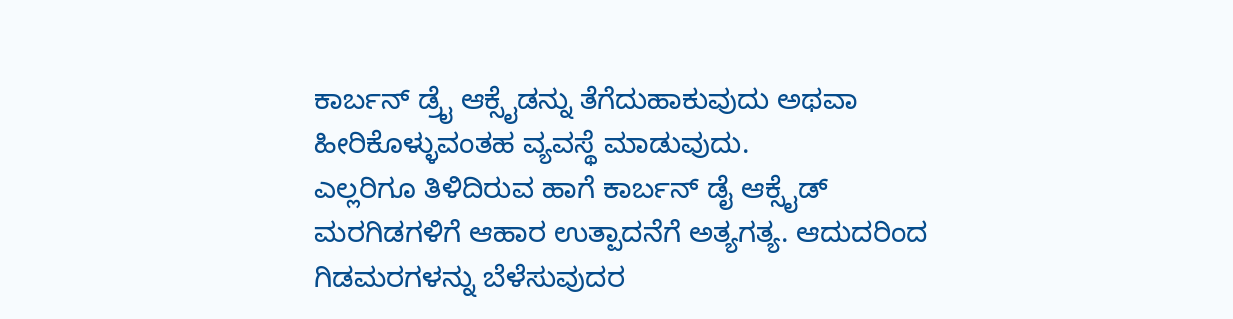ಕಾರ್ಬನ್ ಡ್ರೈ ಆಕ್ಸೈಡನ್ನು ತೆಗೆದುಹಾಕುವುದು ಅಥವಾ ಹೀರಿಕೊಳ್ಳುವಂತಹ ವ್ಯವಸ್ಥೆ ಮಾಡುವುದು.
ಎಲ್ಲರಿಗೂ ತಿಳಿದಿರುವ ಹಾಗೆ ಕಾರ್ಬನ್ ಡೈ ಆಕ್ಸೈಡ್ ಮರಗಿಡಗಳಿಗೆ ಆಹಾರ ಉತ್ಪಾದನೆಗೆ ಅತ್ಯಗತ್ಯ. ಆದುದರಿಂದ ಗಿಡಮರಗಳನ್ನು ಬೆಳೆಸುವುದರ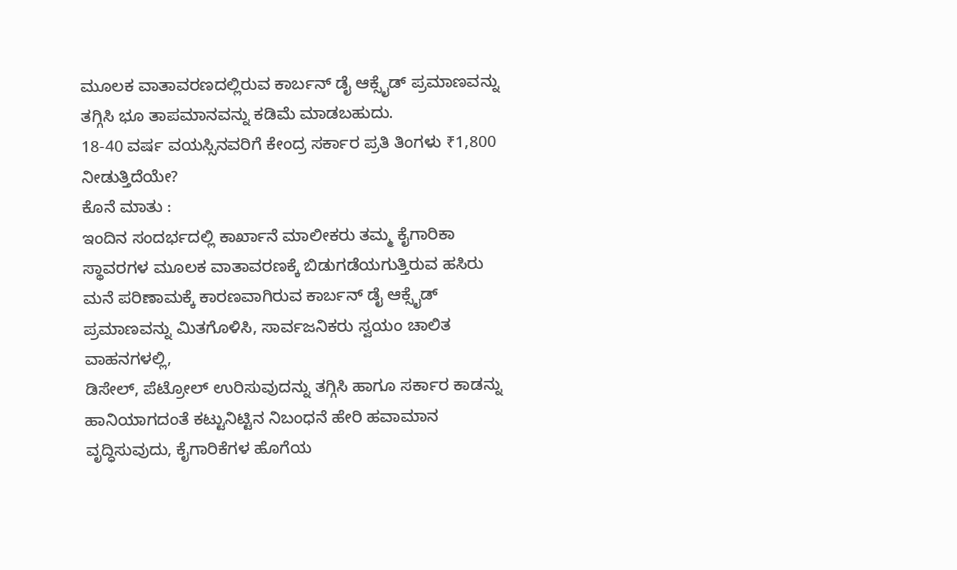ಮೂಲಕ ವಾತಾವರಣದಲ್ಲಿರುವ ಕಾರ್ಬನ್ ಡೈ ಆಕ್ಸೈಡ್ ಪ್ರಮಾಣವನ್ನು ತಗ್ಗಿಸಿ ಭೂ ತಾಪಮಾನವನ್ನು ಕಡಿಮೆ ಮಾಡಬಹುದು.
18-40 ವರ್ಷ ವಯಸ್ಸಿನವರಿಗೆ ಕೇಂದ್ರ ಸರ್ಕಾರ ಪ್ರತಿ ತಿಂಗಳು ₹1,800 ನೀಡುತ್ತಿದೆಯೇ?
ಕೊನೆ ಮಾತು :
ಇಂದಿನ ಸಂದರ್ಭದಲ್ಲಿ ಕಾರ್ಖಾನೆ ಮಾಲೀಕರು ತಮ್ಮ ಕೈಗಾರಿಕಾ ಸ್ಥಾವರಗಳ ಮೂಲಕ ವಾತಾವರಣಕ್ಕೆ ಬಿಡುಗಡೆಯಗುತ್ತಿರುವ ಹಸಿರು ಮನೆ ಪರಿಣಾಮಕ್ಕೆ ಕಾರಣವಾಗಿರುವ ಕಾರ್ಬನ್ ಡೈ ಆಕ್ಸೈಡ್ ಪ್ರಮಾಣವನ್ನು ಮಿತಗೊಳಿಸಿ, ಸಾರ್ವಜನಿಕರು ಸ್ವಯಂ ಚಾಲಿತ ವಾಹನಗಳಲ್ಲಿ,
ಡಿಸೇಲ್, ಪೆಟ್ರೋಲ್ ಉರಿಸುವುದನ್ನು ತಗ್ಗಿಸಿ ಹಾಗೂ ಸರ್ಕಾರ ಕಾಡನ್ನು ಹಾನಿಯಾಗದಂತೆ ಕಟ್ಟುನಿಟ್ಟಿನ ನಿಬಂಧನೆ ಹೇರಿ ಹವಾಮಾನ ವೃದ್ಧಿಸುವುದು, ಕೈಗಾರಿಕೆಗಳ ಹೊಗೆಯ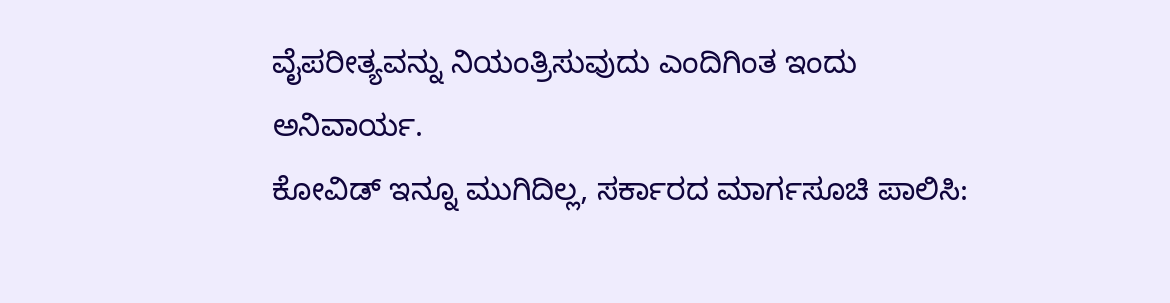ವೈಪರೀತ್ಯವನ್ನು ನಿಯಂತ್ರಿಸುವುದು ಎಂದಿಗಿಂತ ಇಂದು ಅನಿವಾರ್ಯ.
ಕೋವಿಡ್ ಇನ್ನೂ ಮುಗಿದಿಲ್ಲ, ಸರ್ಕಾರದ ಮಾರ್ಗಸೂಚಿ ಪಾಲಿಸಿ: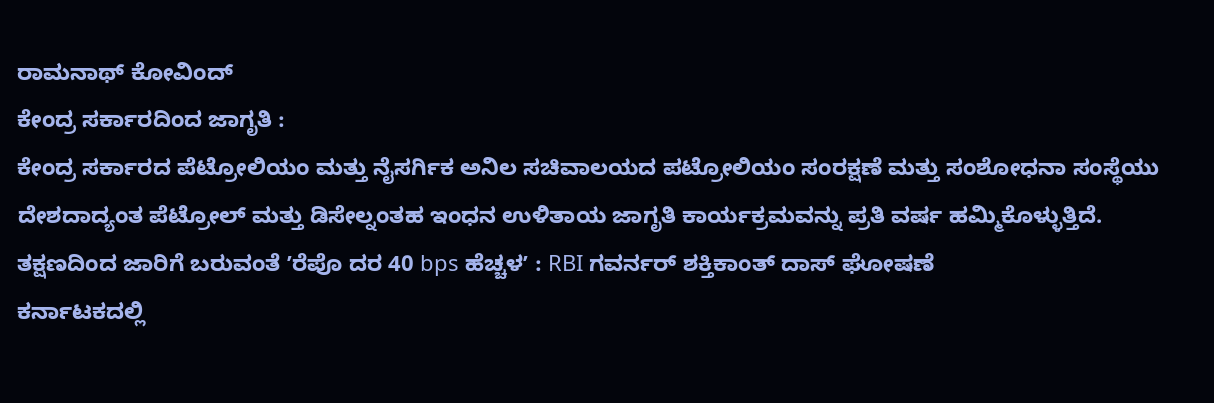ರಾಮನಾಥ್ ಕೋವಿಂದ್
ಕೇಂದ್ರ ಸರ್ಕಾರದಿಂದ ಜಾಗೃತಿ :
ಕೇಂದ್ರ ಸರ್ಕಾರದ ಪೆಟ್ರೋಲಿಯಂ ಮತ್ತು ನೈಸರ್ಗಿಕ ಅನಿಲ ಸಚಿವಾಲಯದ ಪಟ್ರೋಲಿಯಂ ಸಂರಕ್ಷಣೆ ಮತ್ತು ಸಂಶೋಧನಾ ಸಂಸ್ಥೆಯು ದೇಶದಾದ್ಯಂತ ಪೆಟ್ರೋಲ್ ಮತ್ತು ಡಿಸೇಲ್ನಂತಹ ಇಂಧನ ಉಳಿತಾಯ ಜಾಗೃತಿ ಕಾರ್ಯಕ್ರಮವನ್ನು ಪ್ರತಿ ವರ್ಷ ಹಮ್ಮಿಕೊಳ್ಳುತ್ತಿದೆ.
ತಕ್ಷಣದಿಂದ ಜಾರಿಗೆ ಬರುವಂತೆ ʼರೆಪೊ ದರ 40 bps ಹೆಚ್ಚಳʼ : RBI ಗವರ್ನರ್ ಶಕ್ತಿಕಾಂತ್ ದಾಸ್ ಘೋಷಣೆ
ಕರ್ನಾಟಕದಲ್ಲಿ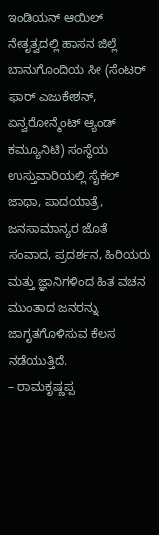ಇಂಡಿಯನ್ ಆಯಿಲ್ ನೇತೃತ್ವದಲ್ಲಿ ಹಾಸನ ಜಿಲ್ಲೆ ಬಾನುಗೊಂದಿಯ ಸೀ (ಸೆಂಟರ್ ಫಾರ್ ಎಜುಕೇಶನ್, ಏನ್ವರೋನ್ಮೆಂಟ್ ಆ್ಯಂಡ್ ಕಮ್ಯೂನಿಟಿ) ಸಂಸ್ಥೆಯ ಉಸ್ತುವಾರಿಯಲ್ಲಿ ಸೈಕಲ್ ಜಾಥಾ, ಪಾದಯಾತ್ರೆ, ಜನಸಾಮಾನ್ಯರ ಜೊತೆ ಸಂವಾದ, ಪ್ರದರ್ಶನ, ಹಿರಿಯರು ಮತ್ತು ಜ್ಞಾನಿಗಳಿಂದ ಹಿತ ವಚನ ಮುಂತಾದ ಜನರನ್ನು ಜಾಗೃತಗೊಳಿಸುವ ಕೆಲಸ ನಡೆಯುತ್ತಿದೆ.
– ರಾಮಕೃಷ್ಣಪ್ಪ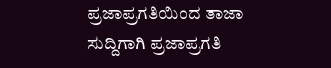ಪ್ರಜಾಪ್ರಗತಿಯಿಂದ ತಾಜಾ ಸುದ್ದಿಗಾಗಿ ಪ್ರಜಾಪ್ರಗತಿ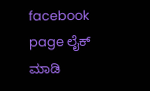facebook page ಲೈಕ್ ಮಾಡಿ